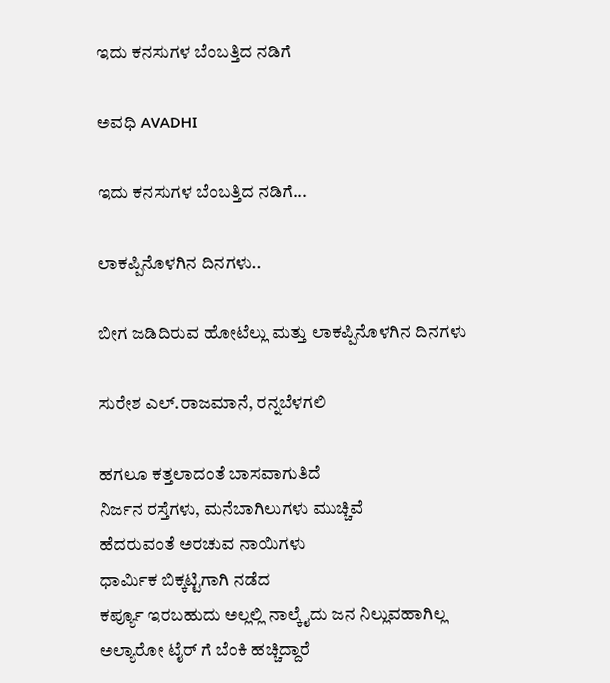ಇದು ಕನಸುಗಳ ಬೆಂಬತ್ತಿದ ನಡಿಗೆ‍

ಅವಧಿ AVADHI

ಇದು ಕನಸುಗಳ ಬೆಂಬತ್ತಿದ ನಡಿಗೆ...

ಲಾಕಪ್ಪಿನೊಳಗಿನ ದಿನಗಳು..

ಬೀಗ ಜಡಿದಿರುವ ಹೋಟೆಲ್ಲು ಮತ್ತು ಲಾಕಪ್ಪಿನೊಳಗಿನ ದಿನಗಳು

ಸುರೇಶ ಎಲ್.ರಾಜಮಾನೆ, ರನ್ನಬೆಳಗಲಿ

ಹಗಲೂ ಕತ್ತಲಾದಂತೆ ಬಾಸವಾಗುತಿದೆ
ನಿರ್ಜನ ರಸ್ತೆಗಳು, ಮನೆಬಾಗಿಲುಗಳು ಮುಚ್ಚಿವೆ
ಹೆದರುವಂತೆ ಅರಚುವ ನಾಯಿಗಳು
ಧಾರ್ಮಿಕ ಬಿಕ್ಕಟ್ಟಿಗಾಗಿ ನಡೆದ
ಕರ್ಪ್ಯೂ ಇರಬಹುದು ಅಲ್ಲಲ್ಲಿ ನಾಲ್ಕೈದು ಜನ ನಿಲ್ಲುವಹಾಗಿಲ್ಲ
ಅಲ್ಯಾರೋ ಟೈರ್ ಗೆ ಬೆಂಕಿ ಹಚ್ಚಿದ್ದಾರೆ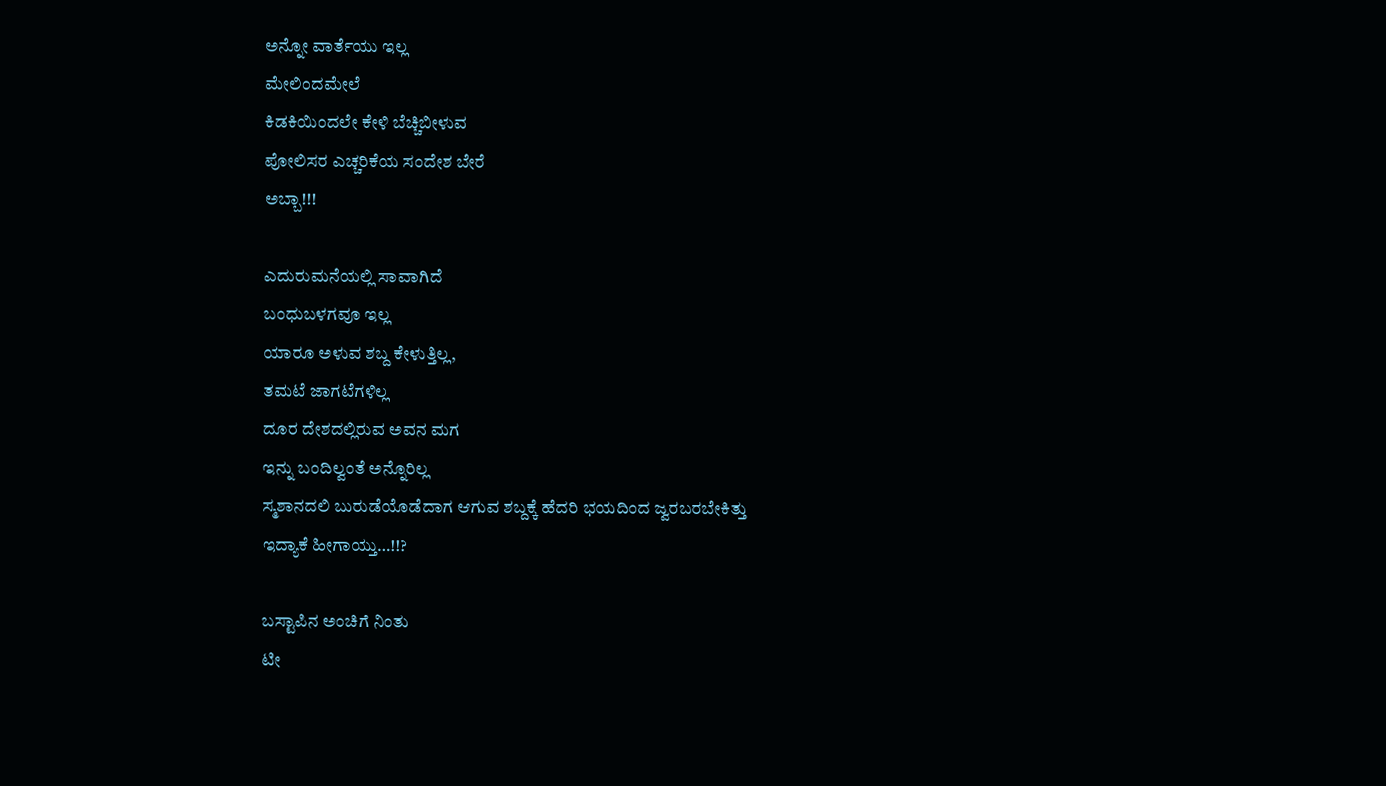ಅನ್ನೋ ವಾರ್ತೆಯು ಇಲ್ಲ
ಮೇಲಿಂದಮೇಲೆ
ಕಿಡಕಿಯಿಂದಲೇ ಕೇಳಿ ಬೆಚ್ಚಿಬೀಳುವ
ಪೋಲಿಸರ ಎಚ್ಚರಿಕೆಯ ಸಂದೇಶ ಬೇರೆ
ಅಬ್ಬಾ!!!

ಎದುರುಮನೆಯಲ್ಲಿ ಸಾವಾಗಿದೆ
ಬಂಧುಬಳಗವೂ ಇಲ್ಲ
ಯಾರೂ ಅಳುವ ಶಬ್ದ ಕೇಳುತ್ತಿಲ್ಲ,
ತಮಟೆ ಜಾಗಟೆಗಳಿಲ್ಲ
ದೂರ ದೇಶದಲ್ಲಿರುವ ಅವನ ಮಗ
ಇನ್ನು ಬಂದಿಲ್ವಂತೆ ಅನ್ನೊರಿಲ್ಲ
ಸ್ಮಶಾನದಲಿ ಬುರುಡೆಯೊಡೆದಾಗ ಆಗುವ ಶಬ್ದಕ್ಕೆ ಹೆದರಿ ಭಯದಿಂದ ಜ್ವರಬರಬೇಕಿತ್ತು
ಇದ್ಯಾಕೆ ಹೀಗಾಯ್ತು…!!?

ಬಸ್ಟಾಪಿನ ಅಂಚಿಗೆ ನಿಂತು
ಟೀ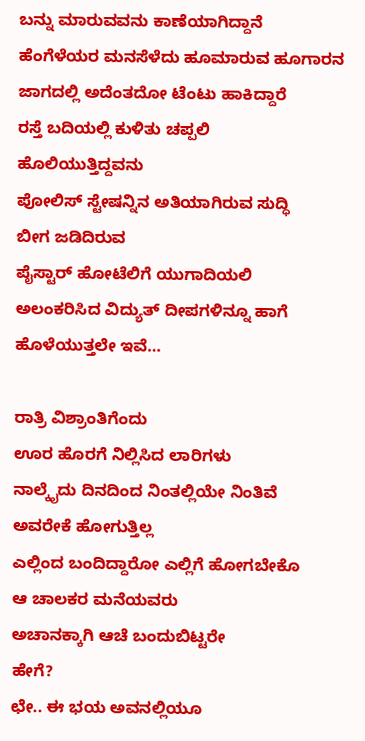ಬನ್ನು ಮಾರುವವನು ಕಾಣೆಯಾಗಿದ್ದಾನೆ
ಹೆಂಗೆಳೆಯರ ಮನಸೆಳೆದು ಹೂಮಾರುವ ಹೂಗಾರನ ಜಾಗದಲ್ಲಿ ಅದೆಂತದೋ ಟೆಂಟು ಹಾಕಿದ್ದಾರೆ
ರಸ್ತೆ ಬದಿಯಲ್ಲಿ ಕುಳಿತು ಚಪ್ಪಲಿ
ಹೊಲಿಯುತ್ತಿದ್ದವನು
ಪೋಲಿಸ್ ಸ್ಟೇಷನ್ನಿನ ಅತಿಯಾಗಿರುವ ಸುದ್ಧಿ
ಬೀಗ ಜಡಿದಿರುವ
ಪೈಸ್ಟಾರ್ ಹೋಟೆಲಿಗೆ ಯುಗಾದಿಯಲಿ
ಅಲಂಕರಿಸಿದ ವಿದ್ಯುತ್ ದೀಪಗಳಿನ್ನೂ ಹಾಗೆ ಹೊಳೆಯುತ್ತಲೇ ಇವೆ…

ರಾತ್ರಿ ವಿಶ್ರಾಂತಿಗೆಂದು
ಊರ ಹೊರಗೆ ನಿಲ್ಲಿಸಿದ ಲಾರಿಗಳು
ನಾಲ್ಕೈದು ದಿನದಿಂದ ನಿಂತಲ್ಲಿಯೇ ನಿಂತಿವೆ
ಅವರೇಕೆ ಹೋಗುತ್ತಿಲ್ಲ
ಎಲ್ಲಿಂದ ಬಂದಿದ್ದಾರೋ ಎಲ್ಲಿಗೆ ಹೋಗಬೇಕೊ
ಆ ಚಾಲಕರ ಮನೆಯವರು
ಅಚಾನಕ್ಕಾಗಿ ಆಚೆ ಬಂದುಬಿಟ್ಟರೇ
ಹೇಗೆ?
ಛೇ.. ಈ ಭಯ ಅವನಲ್ಲಿಯೂ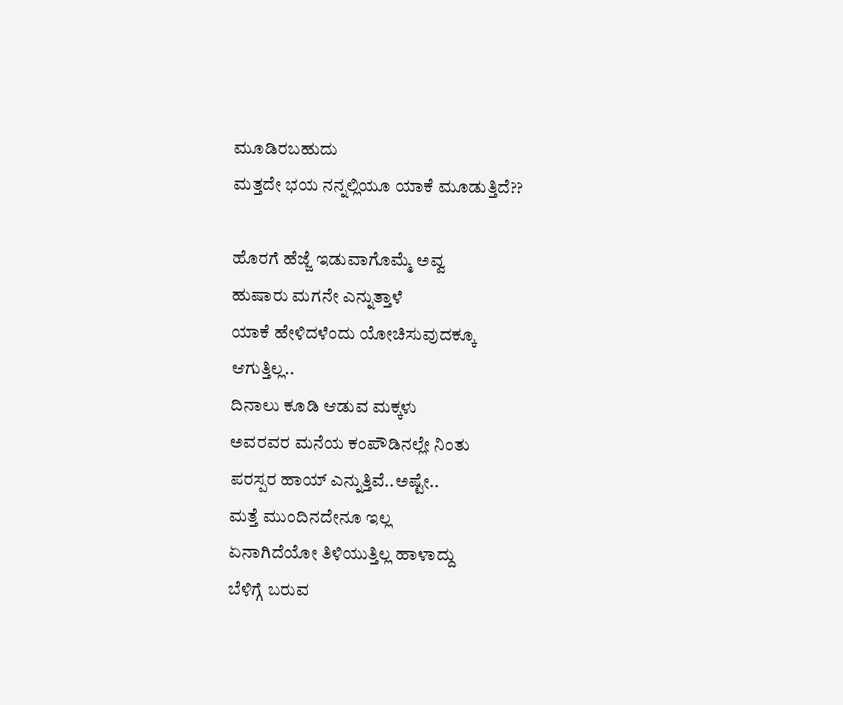ಮೂಡಿರಬಹುದು
ಮತ್ತದೇ ಭಯ ನನ್ನಲ್ಲಿಯೂ ಯಾಕೆ ಮೂಡುತ್ತಿದೆ??

ಹೊರಗೆ ಹೆಜ್ಜೆ ಇಡುವಾಗೊಮ್ಮೆ ಅವ್ವ
ಹುಷಾರು ಮಗನೇ ಎನ್ನುತ್ತಾಳೆ
ಯಾಕೆ ಹೇಳಿದಳೆಂದು ಯೋಚಿಸುವುದಕ್ಕೂ
ಆಗುತ್ತಿಲ್ಲ..
ದಿನಾಲು ಕೂಡಿ ಆಡುವ ಮಕ್ಕಳು
ಅವರವರ ಮನೆಯ ಕಂಪೌಡಿನಲ್ಲೇ ನಿಂತು
ಪರಸ್ಪರ ಹಾಯ್ ಎನ್ನುತ್ತಿವೆ..ಅಷ್ಟೇ..
ಮತ್ತೆ ಮುಂದಿನದೇನೂ ಇಲ್ಲ
ಏನಾಗಿದೆಯೋ ತಿಳಿಯುತ್ತಿಲ್ಲ ಹಾಳಾದ್ದು
ಬೆಳಿಗ್ಗೆ ಬರುವ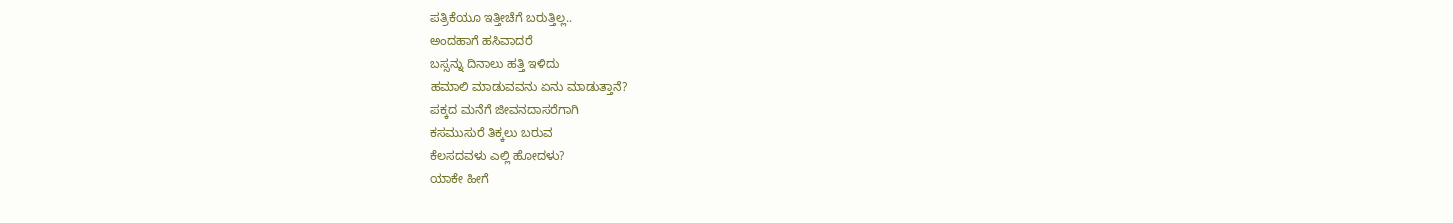ಪತ್ರಿಕೆಯೂ ಇತ್ತೀಚೆಗೆ ಬರುತ್ತಿಲ್ಲ..
ಅಂದಹಾಗೆ ಹಸಿವಾದರೆ
ಬಸ್ಸನ್ನು ದಿನಾಲು ಹತ್ತಿ ಇಳಿದು
ಹಮಾಲಿ ಮಾಡುವವನು ಏನು ಮಾಡುತ್ತಾನೆ?
ಪಕ್ಕದ ಮನೆಗೆ ಜೀವನದಾಸರೆಗಾಗಿ
ಕಸಮುಸುರೆ ತಿಕ್ಕಲು ಬರುವ
ಕೆಲಸದವಳು ಎಲ್ಲಿ ಹೋದಳು?
ಯಾಕೇ ಹೀಗೆ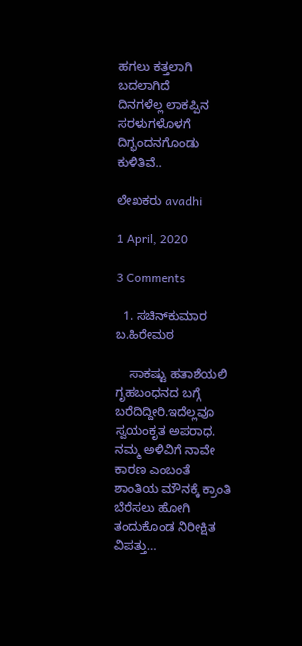ಹಗಲು ಕತ್ತಲಾಗಿ ಬದಲಾಗಿದೆ
ದಿನಗಳೆಲ್ಲ ಲಾಕಪ್ಪಿನ ಸರಳುಗಳೊಳಗೆ ದಿಗ್ಭಂದನಗೊಂಡು ಕುಳಿತಿವೆ..

ಲೇಖಕರು avadhi

1 April, 2020

3 Comments

  1. ಸಚಿನ್‌ಕುಮಾರ ಬ.ಹಿರೇಮಠ

    ಸಾಕಷ್ಟು ಹತಾಶೆಯಲಿ ಗೃಹಬಂಧನದ ಬಗ್ಗೆ ಬರೆದಿದ್ದೀರಿ.ಇದೆಲ್ಲವೂ ಸ್ವಯಂಕೃತ ಅಪರಾಧ. ನಮ್ಮ ಅಳಿವಿಗೆ ನಾವೇ ಕಾರಣ‌ ಎಂಬಂತೆ ಶಾಂತಿಯ ಮೌನಕ್ಕೆ ಕ್ರಾಂತಿ ಬೆರೆಸಲು ಹೋಗಿ ತಂದುಕೊಂಡ ನಿರೀಕ್ಷಿತ ವಿಪತ್ತು…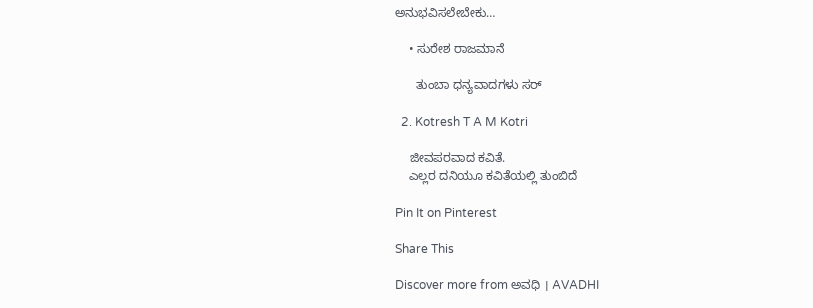ಅನುಭವಿಸಲೇಬೇಕು…

    • ಸುರೇಶ ರಾಜಮಾನೆ

      ತುಂಬಾ ಧನ್ಯವಾದಗಳು ಸರ್

  2. Kotresh T A M Kotri

    ಜೀವಪರವಾದ ಕವಿತೆ.
    ಎಲ್ಲರ ದನಿಯೂ ಕವಿತೆಯಲ್ಲಿ ತುಂಬಿದೆ

Pin It on Pinterest

Share This

Discover more from ಅವಧಿ । AVADHI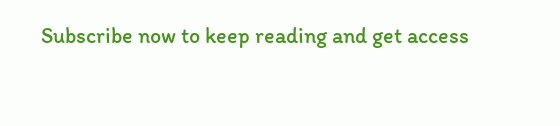Subscribe now to keep reading and get access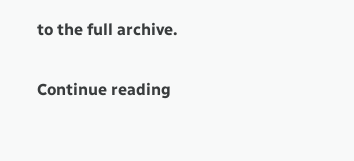to the full archive.

Continue reading